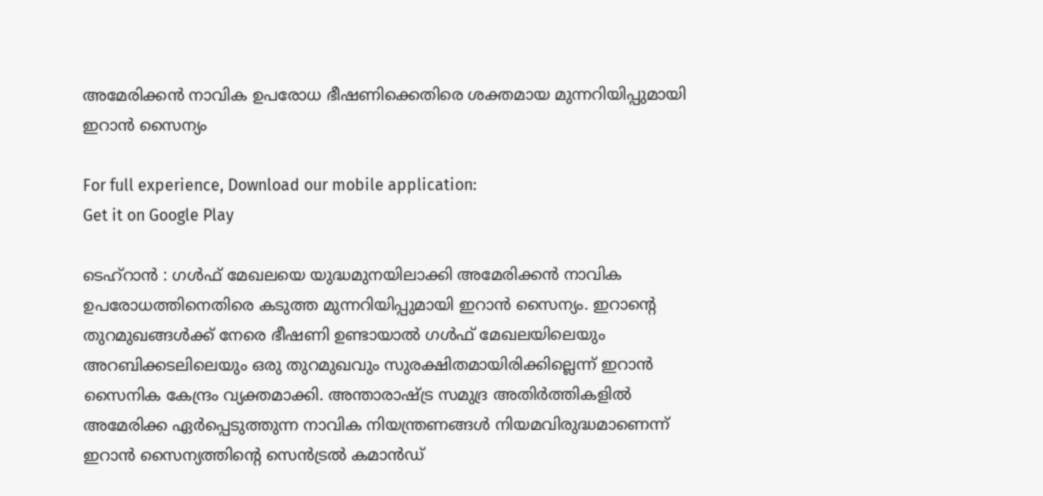അമേരിക്കൻ നാവിക ഉപരോധ ഭീഷണിക്കെതിരെ ശക്തമായ മുന്നറിയിപ്പുമായി ഇറാൻ സൈന്യം

For full experience, Download our mobile application:
Get it on Google Play

ടെഹ്‌റാൻ : ഗൾഫ് മേഖലയെ യുദ്ധമുനയിലാക്കി അമേരിക്കൻ നാവിക ഉപരോധത്തിനെതിരെ കടുത്ത മുന്നറിയിപ്പുമായി ഇറാൻ സൈന്യം. ഇറാന്‍റെ തുറമുഖങ്ങൾക്ക് നേരെ ഭീഷണി ഉണ്ടായാൽ ഗൾഫ് മേഖലയിലെയും അറബിക്കടലിലെയും ഒരു തുറമുഖവും സുരക്ഷിതമായിരിക്കില്ലെന്ന് ഇറാൻ സൈനിക കേന്ദ്രം വ്യക്തമാക്കി. അന്താരാഷ്ട്ര സമുദ്ര അതിർത്തികളിൽ അമേരിക്ക ഏർപ്പെടുത്തുന്ന നാവിക നിയന്ത്രണങ്ങൾ നിയമവിരുദ്ധമാണെന്ന് ഇറാൻ സൈന്യത്തിന്‍റെ സെൻട്രൽ കമാൻഡ്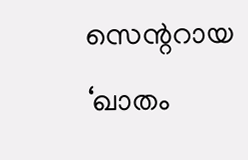സെന്ററായ ‘ഖാതം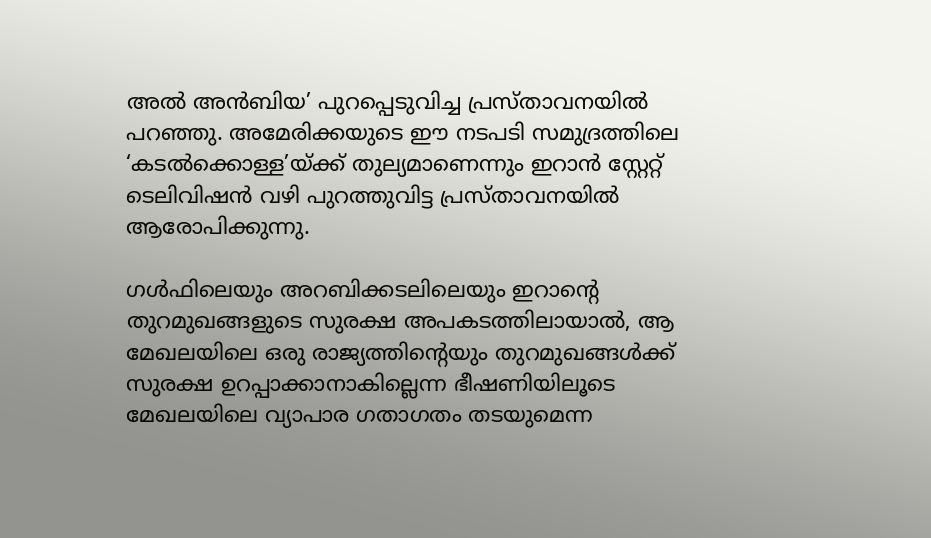അൽ അൻബിയ’ പുറപ്പെടുവിച്ച പ്രസ്താവനയിൽ പറഞ്ഞു. അമേരിക്കയുടെ ഈ നടപടി സമുദ്രത്തിലെ ‘കടൽക്കൊള്ള’യ്ക്ക് തുല്യമാണെന്നും ഇറാൻ സ്റ്റേറ്റ് ടെലിവിഷൻ വഴി പുറത്തുവിട്ട പ്രസ്താവനയിൽ ആരോപിക്കുന്നു.

ഗൾഫിലെയും അറബിക്കടലിലെയും ഇറാന്‍റെ തുറമുഖങ്ങളുടെ സുരക്ഷ അപകടത്തിലായാൽ, ആ മേഖലയിലെ ഒരു രാജ്യത്തിന്റെയും തുറമുഖങ്ങൾക്ക് സുരക്ഷ ഉറപ്പാക്കാനാകില്ലെന്ന ഭീഷണിയിലൂടെ മേഖലയിലെ വ്യാപാര ഗതാഗതം തടയുമെന്ന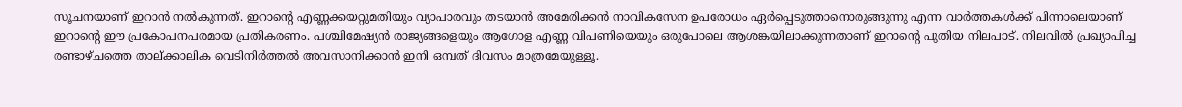സൂചനയാണ് ഇറാൻ നൽകുന്നത്. ഇറാന്റെ എണ്ണക്കയറ്റുമതിയും വ്യാപാരവും തടയാൻ അമേരിക്കൻ നാവികസേന ഉപരോധം ഏർപ്പെടുത്താനൊരുങ്ങുന്നു എന്ന വാർത്തകൾക്ക് പിന്നാലെയാണ് ഇറാന്റെ ഈ പ്രകോപനപരമായ പ്രതികരണം. പശ്ചിമേഷ്യൻ രാജ്യങ്ങളെയും ആഗോള എണ്ണ വിപണിയെയും ഒരുപോലെ ആശങ്കയിലാക്കുന്നതാണ് ഇറാന്‍റെ പുതിയ നിലപാട്. നിലവിൽ പ്രഖ്യാപിച്ച രണ്ടാഴ്ചത്തെ താല്ക്കാലിക വെടിനിർത്തൽ അവസാനിക്കാൻ ഇനി ഒമ്പത് ദിവസം മാത്രമേയുള്ളൂ.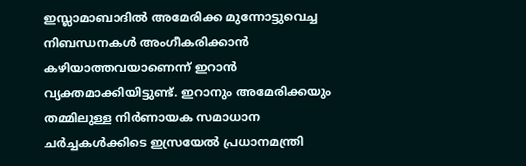ഇസ്ലാമാബാദിൽ അമേരിക്ക മുന്നോട്ടുവെച്ച നിബന്ധനകൾ അംഗീകരിക്കാൻ കഴിയാത്തവയാണെന്ന് ഇറാൻ വ്യക്തമാക്കിയിട്ടുണ്ട്. ഇറാനും അമേരിക്കയും തമ്മിലുള്ള നിർണായക സമാധാന ചർച്ചകൾക്കിടെ ഇസ്രയേൽ പ്രധാനമന്ത്രി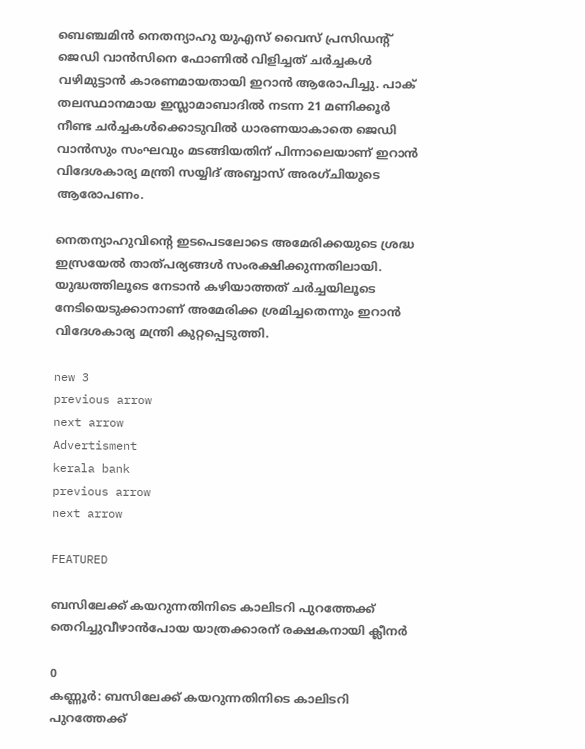ബെഞ്ചമിൻ നെതന്യാഹു യുഎസ് വൈസ് പ്രസിഡന്റ് ജെഡി വാൻസിനെ ഫോണിൽ വിളിച്ചത് ചർച്ചകൾ വഴിമുട്ടാൻ കാരണമായതായി ഇറാൻ ആരോപിച്ചു. പാക് തലസ്ഥാനമായ ഇസ്ലാമാബാദിൽ നടന്ന 21 മണിക്കൂർ നീണ്ട ചർച്ചകൾക്കൊടുവിൽ ധാരണയാകാതെ ജെഡി വാൻസും സംഘവും മടങ്ങിയതിന് പിന്നാലെയാണ് ഇറാൻ വിദേശകാര്യ മന്ത്രി സയ്യിദ് അബ്ബാസ് അരഗ്ചിയുടെ ആരോപണം.

നെതന്യാഹുവിന്‍റെ ഇടപെടലോടെ അമേരിക്കയുടെ ശ്രദ്ധ ഇസ്രയേൽ താത്പര്യങ്ങൾ സംരക്ഷിക്കുന്നതിലായി. യുദ്ധത്തിലൂടെ നേടാൻ കഴിയാത്തത് ചർച്ചയിലൂടെ നേടിയെടുക്കാനാണ് അമേരിക്ക ശ്രമിച്ചതെന്നും ഇറാൻ വിദേശകാര്യ മന്ത്രി കുറ്റപ്പെടുത്തി.

new 3
previous arrow
next arrow
Advertisment
kerala bank
previous arrow
next arrow

FEATURED

ബസിലേക്ക് കയറുന്നതിനിടെ കാലിടറി പുറത്തേക്ക് തെറിച്ചുവീഴാൻപോയ യാത്രക്കാരന് രക്ഷകനായി ക്ലീനർ

0
കണ്ണൂർ: ബസിലേക്ക് കയറുന്നതിനിടെ കാലിടറി പുറത്തേക്ക്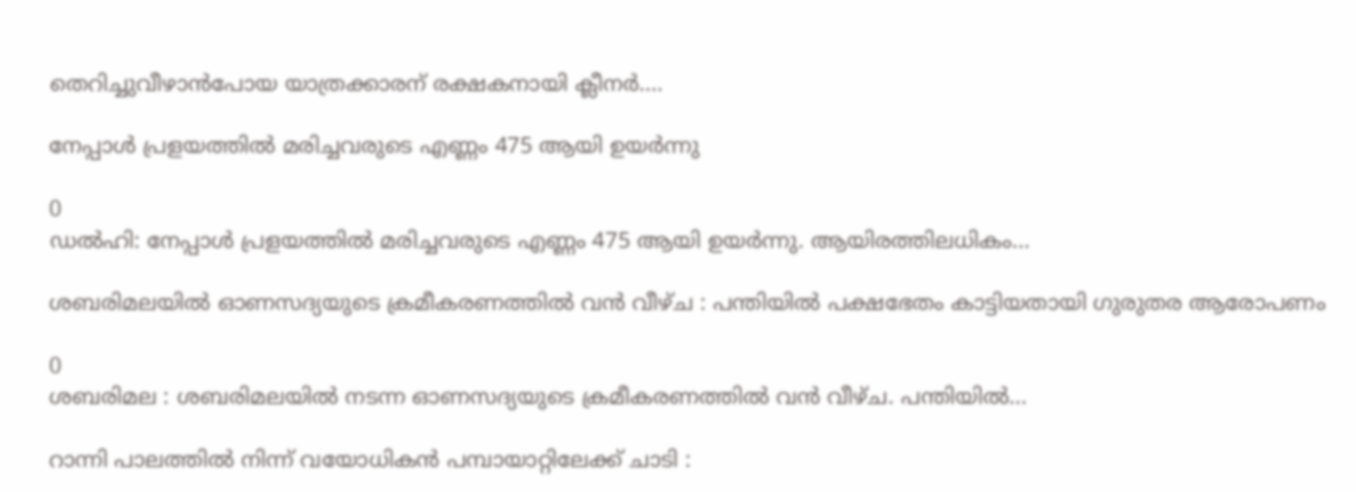തെറിച്ചുവീഴാൻപോയ യാത്രക്കാരന് രക്ഷകനായി ക്ലീനർ....

നേപ്പാൾ പ്രളയത്തിൽ മരിച്ചവരുടെ എണ്ണം 475 ആയി ഉയർന്നു

0
ഡൽഹി: നേപ്പാൾ പ്രളയത്തിൽ മരിച്ചവരുടെ എണ്ണം 475 ആയി ഉയർന്നു. ആയിരത്തിലധികം...

ശബരിമലയില്‍ ഓണസദ്യയുടെ ക്രമീകരണത്തില്‍ വന്‍ വീഴ്ച : പന്തിയില്‍ പക്ഷഭേതം കാട്ടിയതായി ഗുരുതര ആരോപണം

0
ശബരിമല : ശബരിമലയില്‍ നടന്ന ഓണസദ്യയുടെ ക്രമീകരണത്തില്‍ വന്‍ വീഴ്ച. പന്തിയില്‍...

റാന്നി പാലത്തിൽ നിന്ന് വയോധികൻ പമ്പായാറ്റിലേക്ക് ചാടി :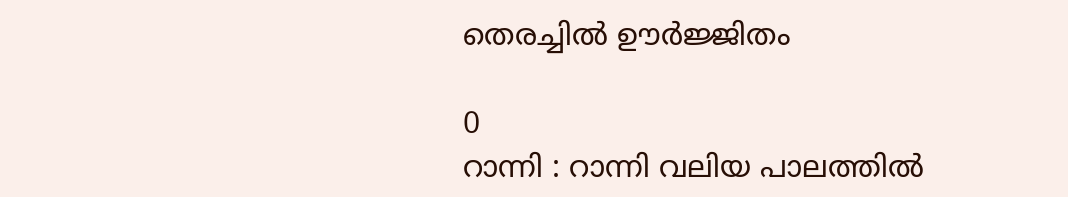തെരച്ചിൽ ഊർജ്ജിതം

0
റാന്നി : റാന്നി വലിയ പാലത്തിൽ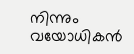നിന്നും വയോധികൻ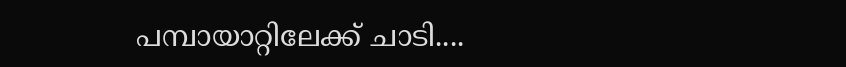പമ്പായാറ്റിലേക്ക് ചാടി....